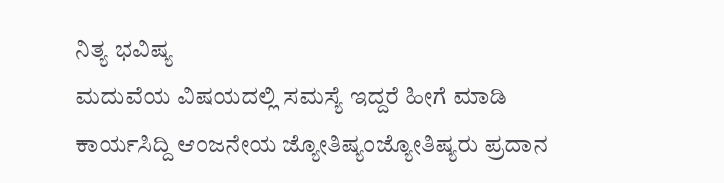ನಿತ್ಯ ಭವಿಷ್ಯ
ಮದುವೆಯ ವಿಷಯದಲ್ಲಿ ಸಮಸ್ಯೆ ಇದ್ದರೆ ಹೀಗೆ ಮಾಡಿ
ಕಾರ್ಯಸಿದ್ದಿ ಆಂಜನೇಯ ಜ್ಯೋತಿಷ್ಯಂಜ್ಯೋತಿಷ್ಯರು ಪ್ರದಾನ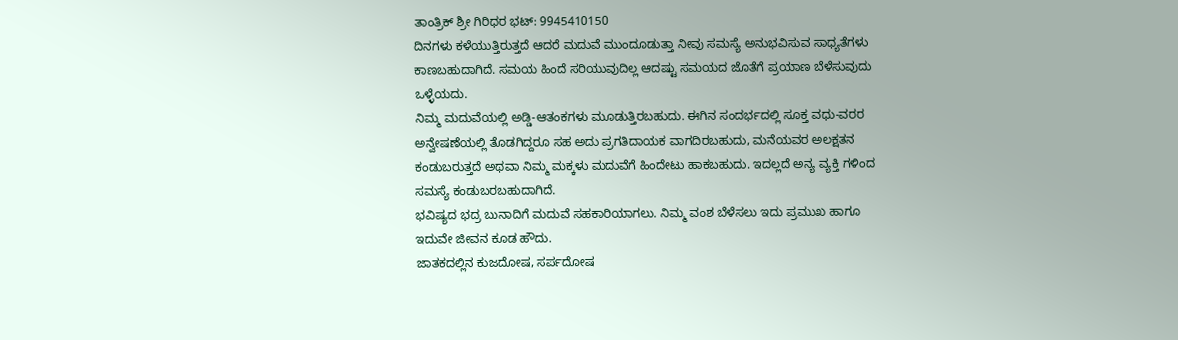ತಾಂತ್ರಿಕ್ ಶ್ರೀ ಗಿರಿಧರ ಭಟ್: 9945410150
ದಿನಗಳು ಕಳೆಯುತ್ತಿರುತ್ತದೆ ಆದರೆ ಮದುವೆ ಮುಂದೂಡುತ್ತಾ ನೀವು ಸಮಸ್ಯೆ ಅನುಭವಿಸುವ ಸಾಧ್ಯತೆಗಳು ಕಾಣಬಹುದಾಗಿದೆ. ಸಮಯ ಹಿಂದೆ ಸರಿಯುವುದಿಲ್ಲ ಆದಷ್ಟು ಸಮಯದ ಜೊತೆಗೆ ಪ್ರಯಾಣ ಬೆಳೆಸುವುದು ಒಳ್ಳೆಯದು.
ನಿಮ್ಮ ಮದುವೆಯಲ್ಲಿ ಅಡ್ಡಿ-ಆತಂಕಗಳು ಮೂಡುತ್ತಿರಬಹುದು. ಈಗಿನ ಸಂದರ್ಭದಲ್ಲಿ ಸೂಕ್ತ ವಧು-ವರರ ಅನ್ವೇಷಣೆಯಲ್ಲಿ ತೊಡಗಿದ್ದರೂ ಸಹ ಅದು ಪ್ರಗತಿದಾಯಕ ವಾಗದಿರಬಹುದು, ಮನೆಯವರ ಅಲಕ್ಷತನ ಕಂಡುಬರುತ್ತದೆ ಅಥವಾ ನಿಮ್ಮ ಮಕ್ಕಳು ಮದುವೆಗೆ ಹಿಂದೇಟು ಹಾಕಬಹುದು. ಇದಲ್ಲದೆ ಅನ್ಯ ವ್ಯಕ್ತಿ ಗಳಿಂದ ಸಮಸ್ಯೆ ಕಂಡುಬರಬಹುದಾಗಿದೆ.
ಭವಿಷ್ಯದ ಭದ್ರ ಬುನಾದಿಗೆ ಮದುವೆ ಸಹಕಾರಿಯಾಗಲು. ನಿಮ್ಮ ವಂಶ ಬೆಳೆಸಲು ಇದು ಪ್ರಮುಖ ಹಾಗೂ ಇದುವೇ ಜೀವನ ಕೂಡ ಹೌದು.
ಜಾತಕದಲ್ಲಿನ ಕುಜದೋಷ, ಸರ್ಪದೋಷ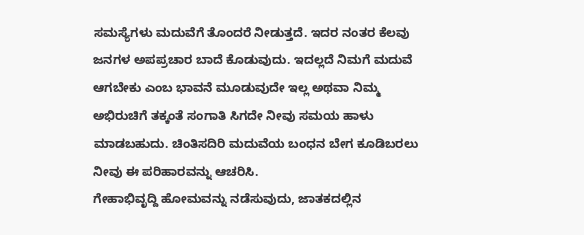ಸಮಸ್ಯೆಗಳು ಮದುವೆಗೆ ತೊಂದರೆ ನೀಡುತ್ತದೆ. ಇದರ ನಂತರ ಕೆಲವು ಜನಗಳ ಅಪಪ್ರಚಾರ ಬಾದೆ ಕೊಡುವುದು. ಇದಲ್ಲದೆ ನಿಮಗೆ ಮದುವೆ ಆಗಬೇಕು ಎಂಬ ಭಾವನೆ ಮೂಡುವುದೇ ಇಲ್ಲ ಅಥವಾ ನಿಮ್ಮ ಅಭಿರುಚಿಗೆ ತಕ್ಕಂತೆ ಸಂಗಾತಿ ಸಿಗದೇ ನೀವು ಸಮಯ ಹಾಳು ಮಾಡಬಹುದು. ಚಿಂತಿಸದಿರಿ ಮದುವೆಯ ಬಂಧನ ಬೇಗ ಕೂಡಿಬರಲು ನೀವು ಈ ಪರಿಹಾರವನ್ನು ಆಚರಿಸಿ.
ಗೇಹಾಭಿವೃದ್ದಿ ಹೋಮವನ್ನು ನಡೆಸುವುದು, ಜಾತಕದಲ್ಲಿನ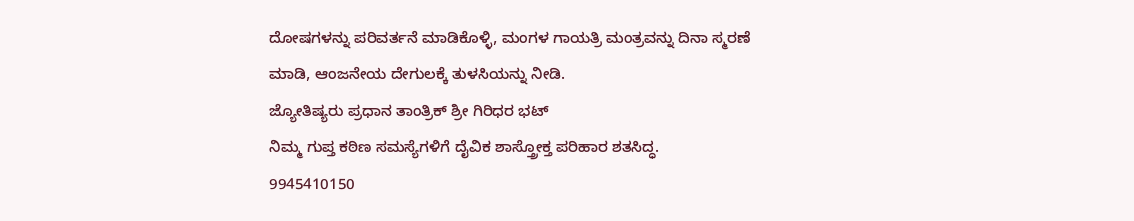ದೋಷಗಳನ್ನು ಪರಿವರ್ತನೆ ಮಾಡಿಕೊಳ್ಳಿ, ಮಂಗಳ ಗಾಯತ್ರಿ ಮಂತ್ರವನ್ನು ದಿನಾ ಸ್ಮರಣೆ ಮಾಡಿ, ಆಂಜನೇಯ ದೇಗುಲಕ್ಕೆ ತುಳಸಿಯನ್ನು ನೀಡಿ.
ಜ್ಯೋತಿಷ್ಯರು ಪ್ರಧಾನ ತಾಂತ್ರಿಕ್ ಶ್ರೀ ಗಿರಿಧರ ಭಟ್
ನಿಮ್ಮ ಗುಪ್ತ ಕಠಿಣ ಸಮಸ್ಯೆಗಳಿಗೆ ದೈವಿಕ ಶಾಸ್ತ್ರೋಕ್ತ ಪರಿಹಾರ ಶತಸಿದ್ಧ.
9945410150